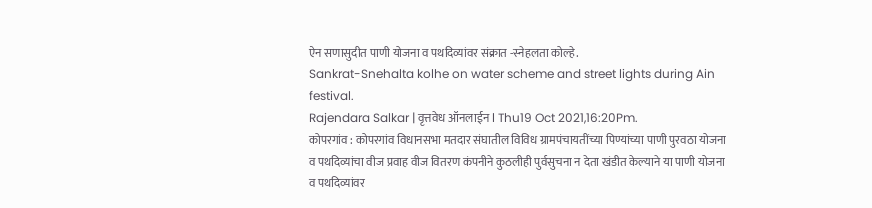ऐन सणासुदीत पाणी योजना व पथदिव्यांवर संक्रात -स्नेहलता कोल्हे.
Sankrat-Snehalta kolhe on water scheme and street lights during Ain festival.
Rajendara Salkar | वृत्तवेध ऑनलाईन l Thu19 Oct 2021,16:20Pm.
कोपरगांव : कोपरगांव विधानसभा मतदार संघातील विविध ग्रामपंचायतींच्या पिण्यांच्या पाणी पुरवठा योजना व पथदिव्यांचा वीज प्रवाह वीज वितरण कंपनीने कुठलीही पुर्वसुचना न देता खंडीत केल्याने या पाणी योजना व पथदिव्यांवर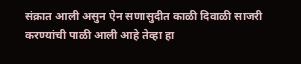संक्रात आली असुन ऐन सणासुदीत काळी दिवाळी साजरी करण्यांची पाळी आली आहे तेव्हा हा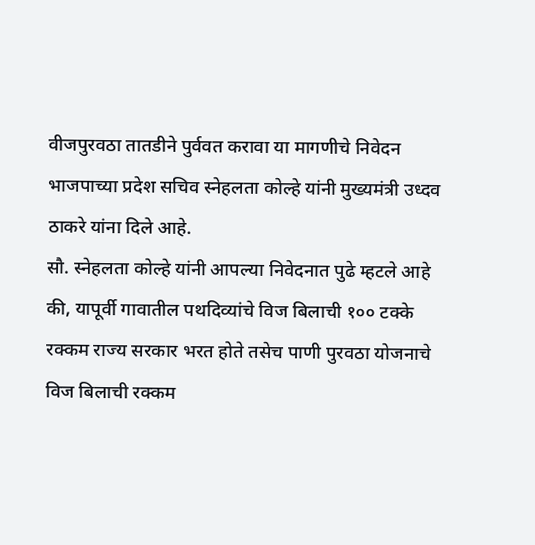वीजपुरवठा तातडीने पुर्ववत करावा या मागणीचे निवेदन भाजपाच्या प्रदेश सचिव स्नेहलता कोल्हे यांनी मुख्यमंत्री उध्दव ठाकरे यांना दिले आहे.
सौ. स्नेहलता कोल्हे यांनी आपल्या निवेदनात पुढे म्हटले आहे की, यापूर्वी गावातील पथदिव्यांचे विज बिलाची १०० टक्के रक्कम राज्य सरकार भरत होते तसेच पाणी पुरवठा योजनाचे विज बिलाची रक्कम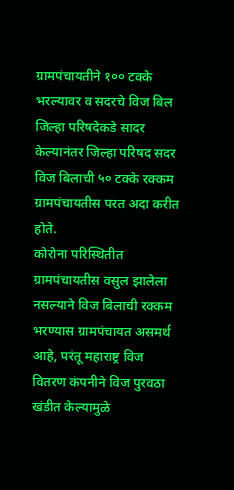ग्रामपंचायतीने १०० टक्के भरल्यावर व सदरचे विज बिल जिल्हा परिषदेकडे सादर केल्यानंतर जिल्हा परिषद सदर विज बिलाची ५० टक्के रक्कम ग्रामपंचायतीस परत अदा करीत होते.
कोरोना परिस्थितीत ग्रामपंचायतीस वसुल झालेला नसल्याने विज बिलाची रक्कम भरण्यास ग्रामपंचायत असमर्थ आहे, परंतू महाराष्ट्र विज वितरण कंपनीने विज पुरवठा खंडीत केल्यामुळे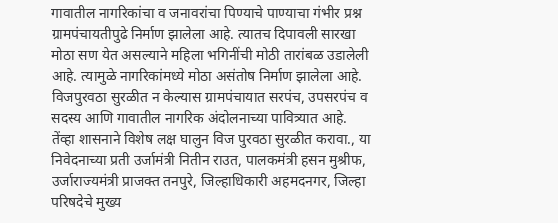गावातील नागरिकांचा व जनावरांचा पिण्याचे पाण्याचा गंभीर प्रश्न ग्रामपंचायतीपुढे निर्माण झालेला आहे. त्यातच दिपावली सारखा मोठा सण येत असल्याने महिला भगिनींची मोठी तारांबळ उडालेली आहे. त्यामुळे नागरिकांमध्ये मोठा असंतोष निर्माण झालेला आहे. विजपुरवठा सुरळीत न केल्यास ग्रामपंचायात सरपंच, उपसरपंच व सदस्य आणि गावातील नागरिक अंदोलनाच्या पावित्र्यात आहे.
तेंव्हा शासनाने विशेष लक्ष घालुन विज पुरवठा सुरळीत करावा., या निवेदनाच्या प्रती उर्जामंत्री नितीन राउत, पालकमंत्री हसन मुश्रीफ, उर्जाराज्यमंत्री प्राजक्त तनपुरे, जिल्हाधिकारी अहमदनगर, जिल्हा परिषदेचे मुख्य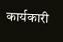कार्यकारी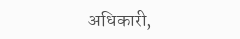अधिकारी,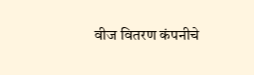वीज वितरण कंपनीचे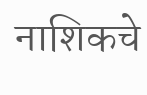नाशिकचे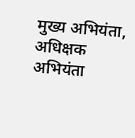मुख्य अभियंता, अधिक्षक अभियंता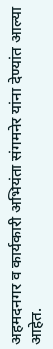अहमदनगर व कार्यकारी अभियंता संगमनेर यांना देण्यांत आल्या आहेत.